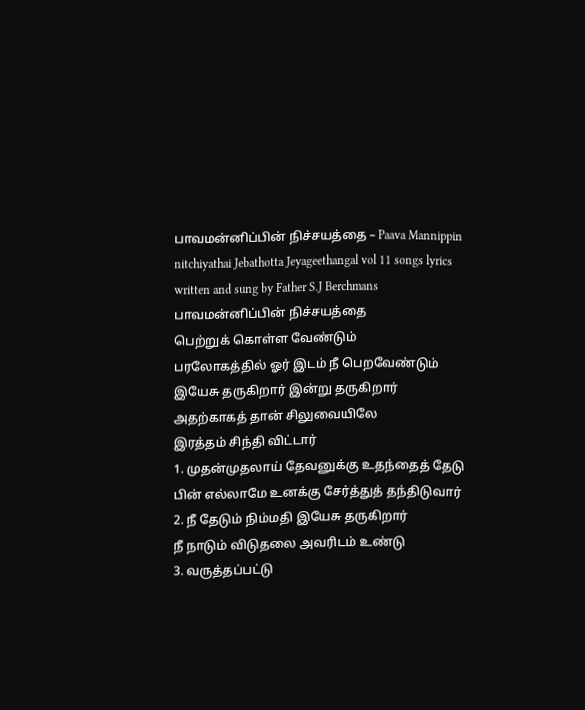பாவமன்னிப்பின் நிச்சயத்தை – Paava Mannippin nitchiyathai Jebathotta Jeyageethangal vol 11 songs lyrics written and sung by Father S.J Berchmans
பாவமன்னிப்பின் நிச்சயத்தை
பெற்றுக் கொள்ள வேண்டும்
பரலோகத்தில் ஓர் இடம் நீ பெறவேண்டும்
இயேசு தருகிறார் இன்று தருகிறார்
அதற்காகத் தான் சிலுவையிலே
இரத்தம் சிந்தி விட்டார்
1. முதன்முதலாய் தேவனுக்கு உதந்தைத் தேடு
பின் எல்லாமே உனக்கு சேர்த்துத் தந்திடுவார்
2. நீ தேடும் நிம்மதி இயேசு தருகிறார்
நீ நாடும் விடுதலை அவரிடம் உண்டு
3. வருத்தப்பட்டு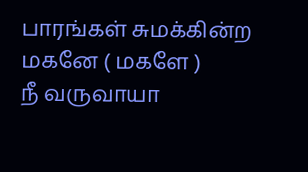பாரங்கள் சுமக்கின்ற மகனே ( மகளே )
நீ வருவாயா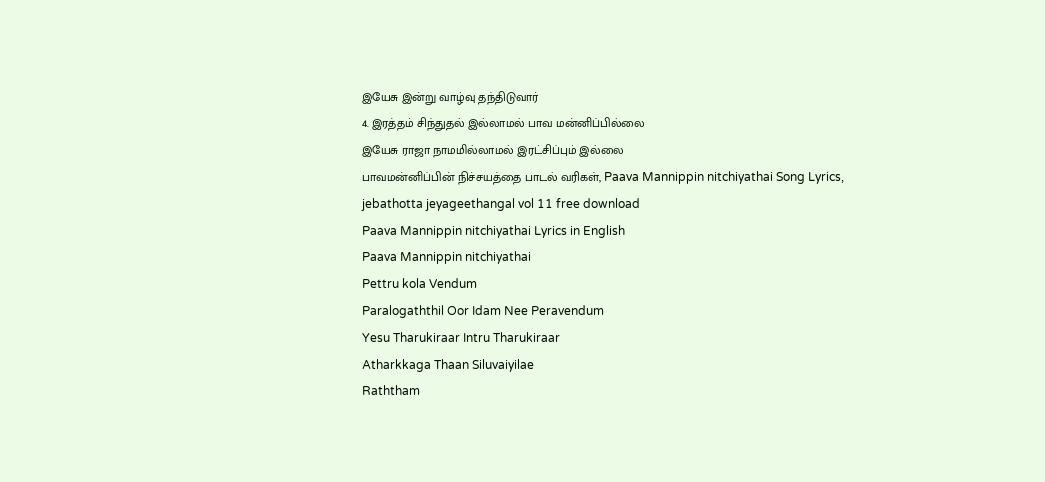இயேசு இன்று வாழ்வு தந்திடுவார்
4. இரத்தம் சிந்துதல் இல்லாமல் பாவ மன்னிப்பில்லை
இயேசு ராஜா நாமமில்லாமல் இரட்சிப்பும் இல்லை
பாவமன்னிப்பின் நிச்சயத்தை பாடல் வரிகள், Paava Mannippin nitchiyathai Song Lyrics, jebathotta jeyageethangal vol 11 free download
Paava Mannippin nitchiyathai Lyrics in English
Paava Mannippin nitchiyathai
Pettru kola Vendum
Paralogaththil Oor Idam Nee Peravendum
Yesu Tharukiraar Intru Tharukiraar
Atharkkaga Thaan Siluvaiyilae
Raththam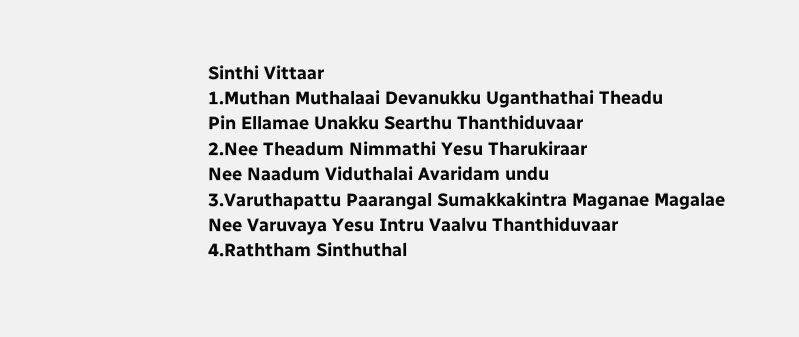Sinthi Vittaar
1.Muthan Muthalaai Devanukku Uganthathai Theadu
Pin Ellamae Unakku Searthu Thanthiduvaar
2.Nee Theadum Nimmathi Yesu Tharukiraar
Nee Naadum Viduthalai Avaridam undu
3.Varuthapattu Paarangal Sumakkakintra Maganae Magalae
Nee Varuvaya Yesu Intru Vaalvu Thanthiduvaar
4.Raththam Sinthuthal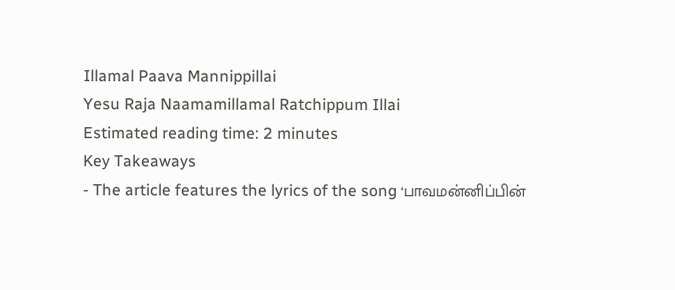Illamal Paava Mannippillai
Yesu Raja Naamamillamal Ratchippum Illai
Estimated reading time: 2 minutes
Key Takeaways
- The article features the lyrics of the song ‘பாவமன்னிப்பின்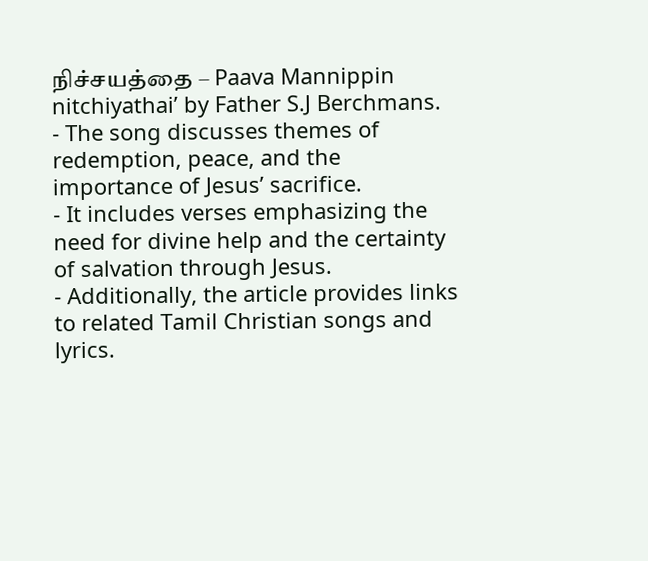நிச்சயத்தை – Paava Mannippin nitchiyathai’ by Father S.J Berchmans.
- The song discusses themes of redemption, peace, and the importance of Jesus’ sacrifice.
- It includes verses emphasizing the need for divine help and the certainty of salvation through Jesus.
- Additionally, the article provides links to related Tamil Christian songs and lyrics.